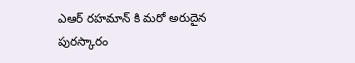ఎఆర్ రహమాన్ కి మరో అరుదైన పురస్కారం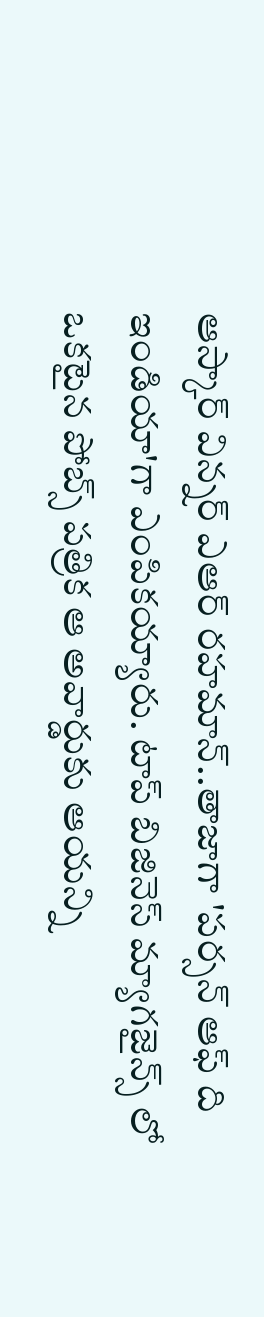ఆస్కార్ విన్నర్ ఎఆర్ రహమాన్..తాజాగా 'పర్సన్ ఆఫ్ ది ఇండియా'గా ఎంపికయ్యారు. టాప్ బిజినెస్ మ్యాగజైన్స్ లో ఒకటైన పోబ్స్ పత్రిక ఆ అవార్డుకు ఆయన్ని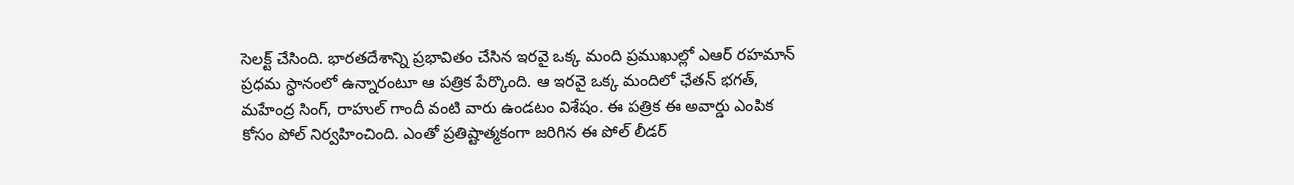సెలక్ట్ చేసింది. భారతదేశాన్ని ప్రభావితం చేసిన ఇరవై ఒక్క మంది ప్రముఖుల్లో ఎఆర్ రహమాన్ ప్రధమ స్ధానంలో ఉన్నారంటూ ఆ పత్రిక పేర్కొంది. ఆ ఇరవై ఒక్క మందిలో ఛేతన్ భగత్, మహేంద్ర సింగ్, రాహుల్ గాందీ వంటి వారు ఉండటం విశేషం. ఈ పత్రిక ఈ అవార్డు ఎంపిక కోసం పోల్ నిర్వహించింది. ఎంతో ప్రతిష్టాత్మకంగా జరిగిన ఈ పోల్ లీడర్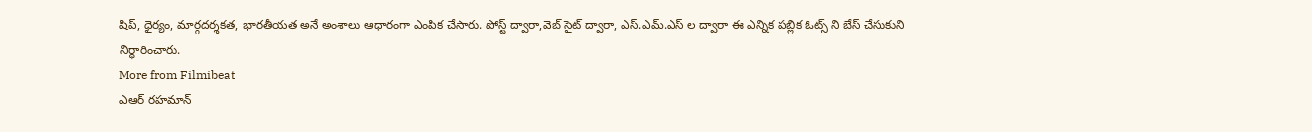షిప్, ధైర్యం, మార్గదర్శకత, భారతీయత అనే అంశాలు ఆధారంగా ఎంపిక చేసారు. పోస్ట్ ద్వారా,వెబ్ సైట్ ద్వారా, ఎస్.ఎమ్.ఎస్ ల ద్వారా ఈ ఎన్నిక పబ్లిక ఓట్స్ ని బేస్ చేసుకుని నిర్ధారించారు.
More from Filmibeat
ఎఆర్ రహమాన్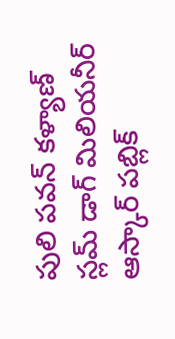పులి పవన్ కళ్యాణ్ స్లమ్ డాగ్ మిలియనీర్ ఆస్కార్ పబ్లిక్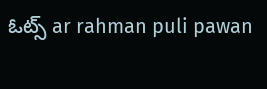ఓట్స్ ar rahman puli pawan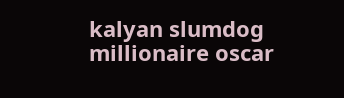kalyan slumdog millionaire oscar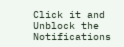Click it and Unblock the Notifications